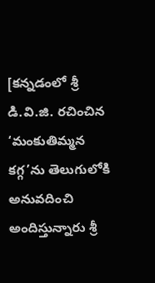[కన్నడంలో శ్రీ డి.వి.జి. రచించిన ‘మంకుతిమ్మన కగ్గ’ను తెలుగులోకి అనువదించి అందిస్తున్నారు శ్రీ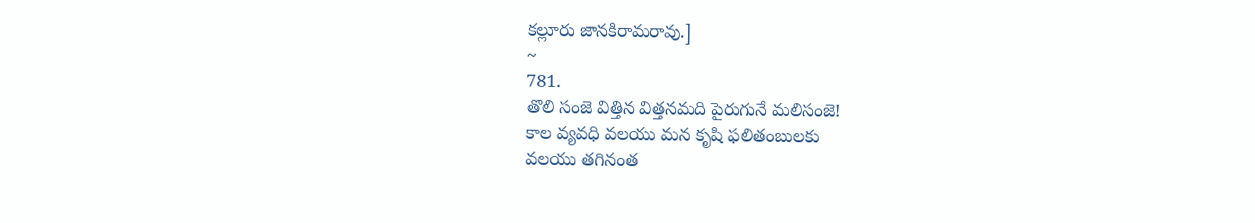కల్లూరు జానకిరామరావు.]
~
781.
తొలి సంజె విత్తిన విత్తనమది పైరుగునే మలిసంజె!
కాల వ్యవధి వలయు మన కృషి ఫలితంబులకు
వలయు తగినంత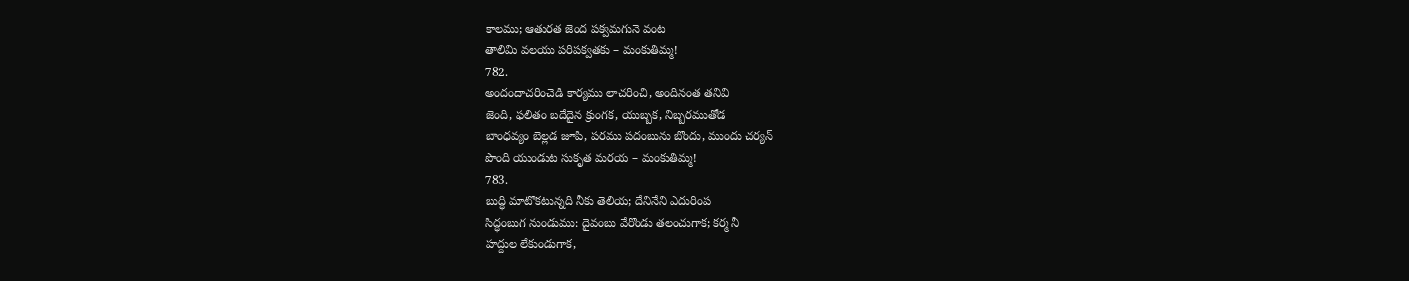కాలము; ఆతురత జెంద పక్వమగునె వంట
తాలిమి వలయు పరిపక్వతకు – మంకుతిమ్మ!
782.
అందందాచరించెడి కార్యము లాచరించి, అందినంత తనివి
జెంది, ఫలితం బదేదైన క్రుంగక, యుబ్బక, నిబ్బరముతోడ
బాంధవ్యం బెల్లడ జూపి, పరము పదంబును బొందు, ముందు చర్యన్
పొంది యుండుట సుకృత మరయ – మంకుతిమ్మ!
783.
బుద్ధి మాటొకటున్నది నీకు తెలియ; దేనినేని ఎదురింప
సిద్ధంబుగ నుండుము: దైవంబు వేరొండు తలంచుగాక; కర్మ నీ
హద్దుల లేకుండుగాక,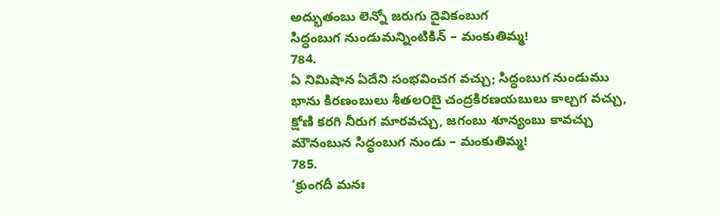అద్భుతంబు లెన్నో జరుగు దైవికంబుగ
సిద్ధంబుగ నుండుమన్నింటికిన్ – మంకుతిమ్మ!
784.
ఏ నిమిషాన ఏదేని సంభవించగ వచ్చు; సిద్ధంబుగ నుండుము
భాను కిరణంబులు శీతల౦బై చంద్రకిరణయబులు కాల్చగ వచ్చు,
క్షోణి కరగి నీరుగ మారవచ్చు, జగంబు శూన్యంబు కావచ్చు
మౌనంబున సిద్ధంబుగ నుండు – మంకుతిమ్మ!
785.
‘క్రుంగదీ మనః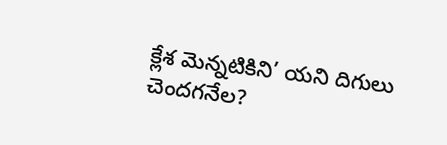క్లేశ మెన్నటికిని’ యని దిగులు చెందగనేల?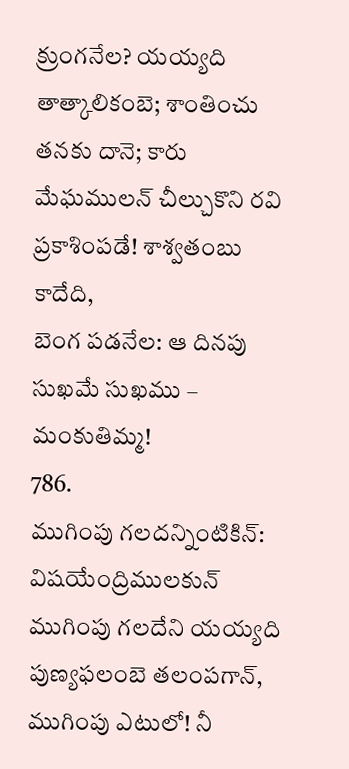క్రుంగనేల? యయ్యది తాత్కాలికంబె; శాంతించు తనకు దానె; కారు
మేఘములన్ చీల్చుకొని రవి ప్రకాశింపడే! శాశ్వతంబు కాదేది,
బెంగ పడనేల: ఆ దినపు సుఖమే సుఖము – మంకుతిమ్మ!
786.
ముగింపు గలదన్నింటికిన్: విషయేంద్రిములకున్
ముగింపు గలదేని యయ్యది పుణ్యఫలంబె తలంపగాన్,
ముగింపు ఎటులో! నీ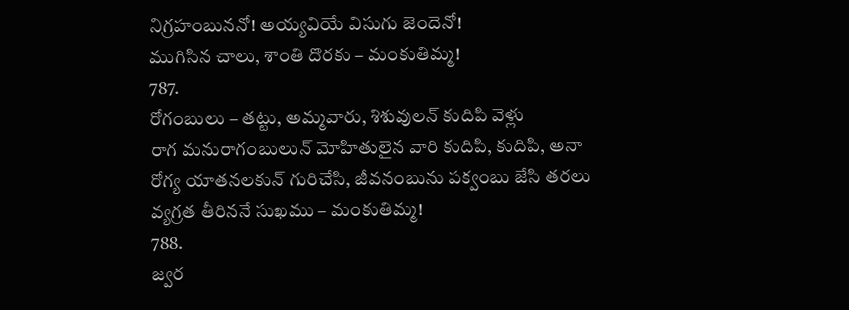నిగ్రహంబుననో! అయ్యవియే విసుగు జెందెనో!
ముగిసిన చాలు, శాంతి దొరకు – మంకుతిమ్మ!
787.
రోగంబులు – తట్టు, అమ్మవారు, శిశువులన్ కుదిపి వెళ్లు
రాగ మనురాగంబులున్ మోహితులైన వారి కుదిపి, కుదిపి, అనా
రోగ్య యాతనలకున్ గురిచేసి, జీవనంబును పక్వంబు జేసి తరలు
వ్యగ్రత తీరిననే సుఖము – మంకుతిమ్మ!
788.
జ్వర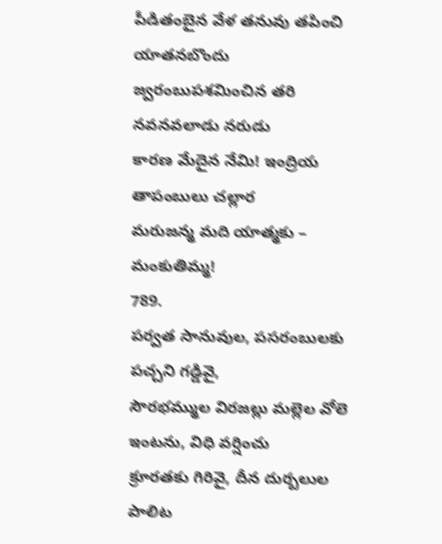పీడితంబైన వేళ తనువు తపించి యాతనబొందు
జ్వరంబుపశమించిన తరి నవనవలాడు నరుడు
కారణ మేదైన నేమి! ఇంద్రియ తాపంబులు చల్లార
మరుజన్మ మది యాత్మకు – మంకుతిమ్మ!
789.
పర్వత సానువుల, పసరంబులకు పచ్చని గడ్డివై,
సౌరభమ్ముల విరజల్లు మల్లెల వోలె ఇంటను, విధి వర్షించు
క్రూరతకు గిరివై, దీన దుర్బలుల పాలిట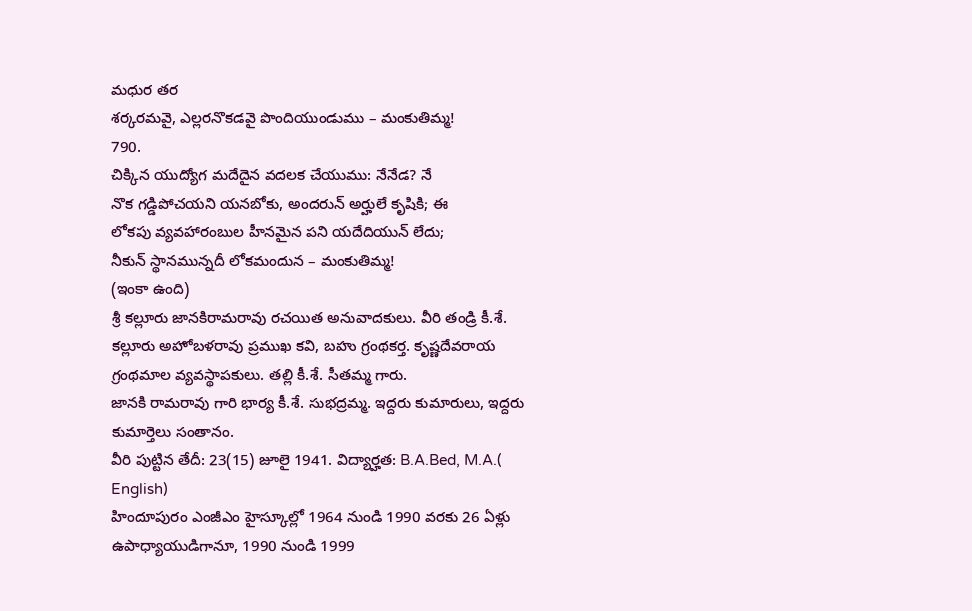మధుర తర
శర్కరమవై, ఎల్లరనొకడవై పొందియుండుము – మంకుతిమ్మ!
790.
చిక్కిన యుద్యోగ మదేదైన వదలక చేయుము: నేనేడ? నే
నొక గడ్డిపోచయని యనబోకు, అందరున్ అర్హులే కృషికి; ఈ
లోకపు వ్యవహారంబుల హీనమైన పని యదేదియున్ లేదు;
నీకున్ స్థానమున్నదీ లోకమందున – మంకుతిమ్మ!
(ఇంకా ఉంది)
శ్రీ కల్లూరు జానకిరామరావు రచయిత అనువాదకులు. వీరి తండ్రి కీ.శే. కల్లూరు అహోబళరావు ప్రముఖ కవి, బహు గ్రంథకర్త. కృష్ణదేవరాయ గ్రంథమాల వ్యవస్థాపకులు. తల్లి కీ.శే. సీతమ్మ గారు.
జానకి రామరావు గారి భార్య కీ.శే. సుభద్రమ్మ. ఇద్దరు కుమారులు, ఇద్దరు కుమార్తెలు సంతానం.
వీరి పుట్టిన తేదీ: 23(15) జూలై 1941. విద్యార్హత: B.A.Bed, M.A.( English)
హిందూపురం ఎంజీఎం హైస్కూల్లో 1964 నుండి 1990 వరకు 26 ఏళ్లు ఉపాధ్యాయుడిగానూ, 1990 నుండి 1999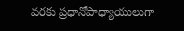వరకు ప్రధానోపాధ్యాయులుగా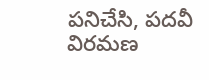పనిచేసి, పదవీ విరమణ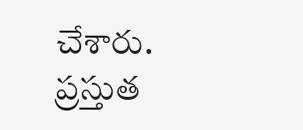చేశారు.
ప్రస్తుత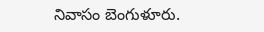నివాసం బెంగుళూరు.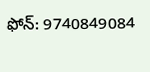ఫోన్: 9740849084